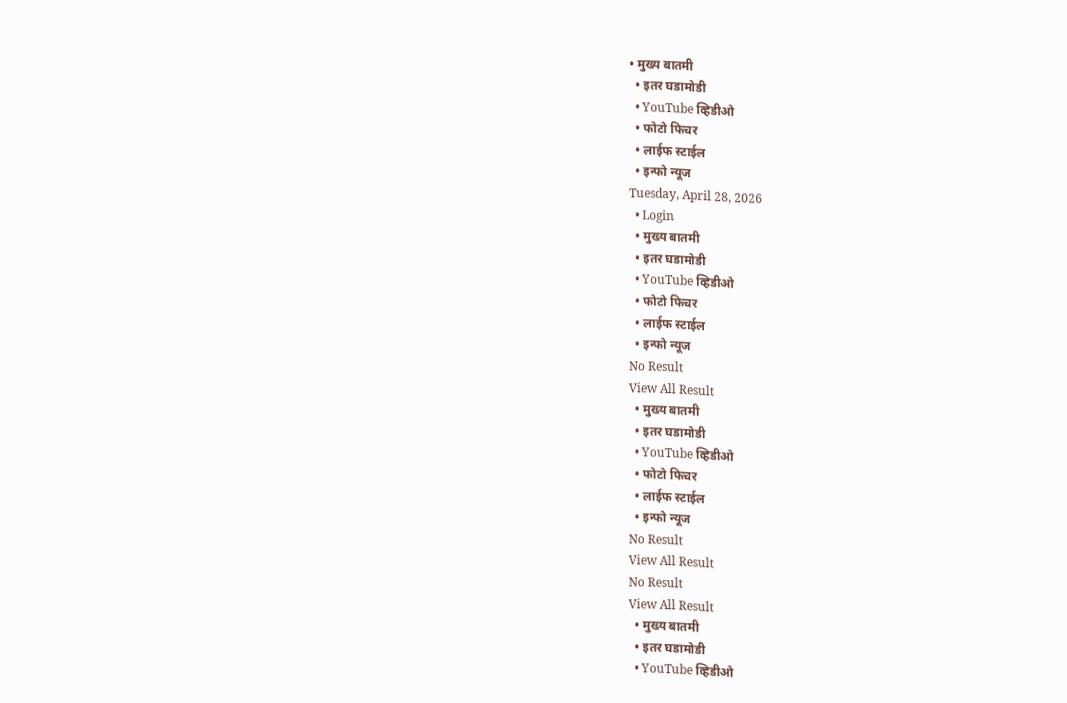• मुख्य बातमी
  • इतर घडामोडी
  • YouTube व्हिडीओ
  • फोटो फिचर
  • लाईफ स्टाईल
  • इन्फो न्यूज
Tuesday, April 28, 2026
  • Login
  • मुख्य बातमी
  • इतर घडामोडी
  • YouTube व्हिडीओ
  • फोटो फिचर
  • लाईफ स्टाईल
  • इन्फो न्यूज
No Result
View All Result
  • मुख्य बातमी
  • इतर घडामोडी
  • YouTube व्हिडीओ
  • फोटो फिचर
  • लाईफ स्टाईल
  • इन्फो न्यूज
No Result
View All Result
No Result
View All Result
  • मुख्य बातमी
  • इतर घडामोडी
  • YouTube व्हिडीओ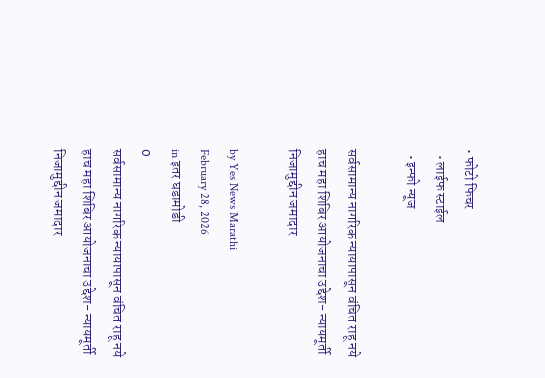• फोटो फिचर
  • लाईफ स्टाईल
  • इन्फो न्यूज

सर्वसामान्य नागरिक न्यायापासून वंचित राहू नये हाच महा शिबिर आयोजनाचा उद्देश- न्यायमूर्ती निजामुद्दीन जमादार

by Yes News Marathi
February 28, 2026
in इतर घडामोडी
0
सर्वसामान्य नागरिक न्यायापासून वंचित राहू नये हाच महा शिबिर आयोजनाचा उद्देश- न्यायमूर्ती निजामुद्दीन जमादार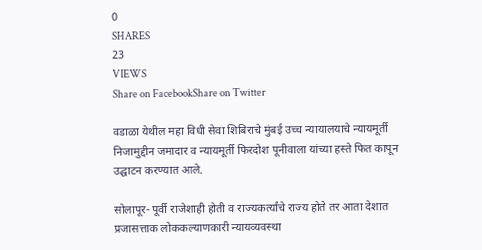0
SHARES
23
VIEWS
Share on FacebookShare on Twitter

वडाळा येथील महा विधी सेवा शिबिराचे मुंबई उच्च न्यायालयाचे न्यायमूर्ती निजामुद्दीन जमादार व न्यायमूर्ती फिरदोश पूनीवाला यांच्या हस्ते फित कापून उद्घाटन करण्यात आले.

सोलापूर- पूर्वी राजेशाही होती व राज्यकर्त्यांचे राज्य होते तर आता देशात प्रजासत्ताक लोककल्याणकारी न्यायव्यवस्था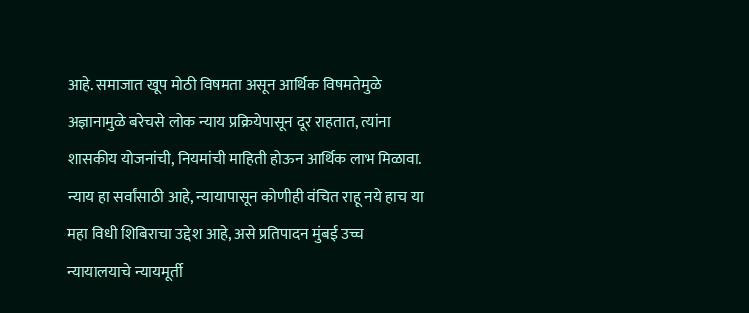आहे. समाजात खूप मोठी विषमता असून आर्थिक विषमतेमुळे अज्ञानामुळे बरेचसे लोक न्याय प्रक्रियेपासून दूर राहतात, त्यांना शासकीय योजनांची, नियमांची माहिती होऊन आर्थिक लाभ मिळावा. न्याय हा सर्वांसाठी आहे, न्यायापासून कोणीही वंचित राहू नये हाच या महा विधी शिबिराचा उद्देश आहे, असे प्रतिपादन मुंबई उच्च न्यायालयाचे न्यायमूर्ती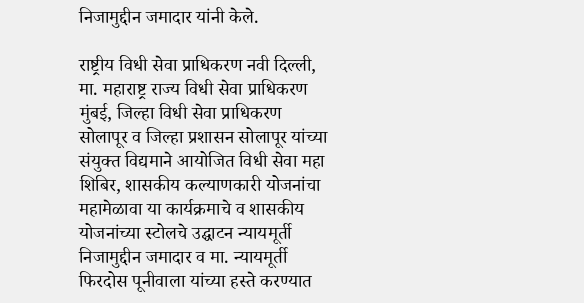निजामुद्दीन जमादार यांनी केले.

राष्ट्रीय विधी सेवा प्राधिकरण नवी दिल्ली, मा. महाराष्ट्र राज्य विधी सेवा प्राधिकरण मुंबई, जिल्हा विधी सेवा प्राधिकरण सोलापूर व जिल्हा प्रशासन सोलापूर यांच्या संयुक्त विद्यमाने आयोजित विधी सेवा महा शिबिर, शासकीय कल्याणकारी योजनांचा महामेळावा या कार्यक्रमाचे व शासकीय योजनांच्या स्टोलचे उद्घाटन न्यायमूर्ती निजामुद्दीन जमादार व मा. न्यायमूर्ती फिरदोस पूनीवाला यांच्या हस्ते करण्यात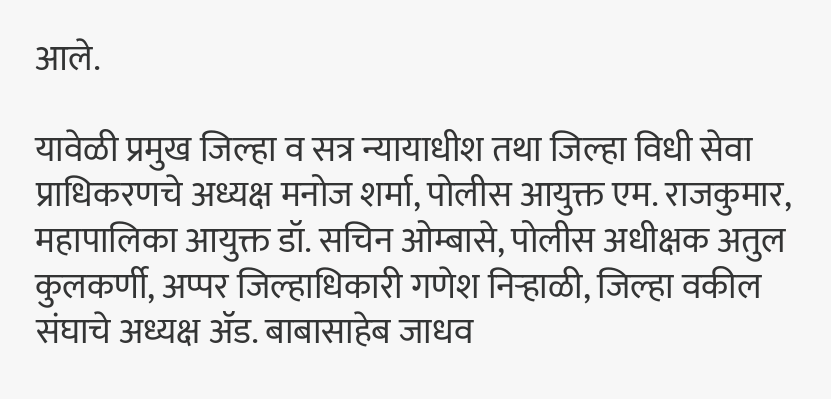आले.

यावेळी प्रमुख जिल्हा व सत्र न्यायाधीश तथा जिल्हा विधी सेवा प्राधिकरणचे अध्यक्ष मनोज शर्मा, पोलीस आयुक्त एम. राजकुमार, महापालिका आयुक्त डॉ. सचिन ओम्बासे, पोलीस अधीक्षक अतुल कुलकर्णी, अप्पर जिल्हाधिकारी गणेश निऱ्हाळी, जिल्हा वकील संघाचे अध्यक्ष ॲड. बाबासाहेब जाधव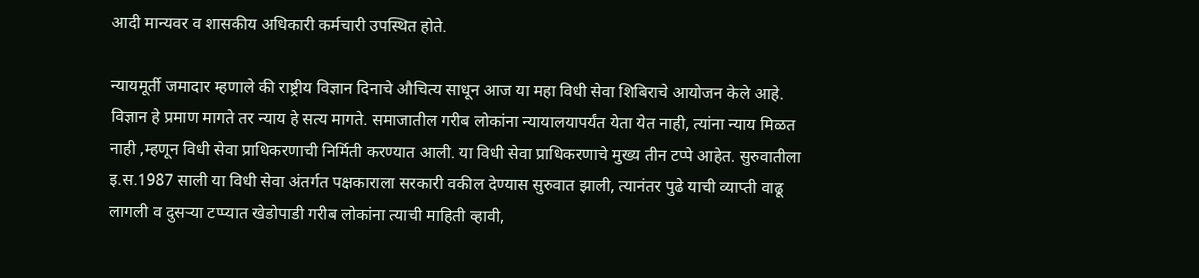आदी मान्यवर व शासकीय अधिकारी कर्मचारी उपस्थित होते.

न्यायमूर्ती जमादार म्हणाले की राष्ट्रीय विज्ञान दिनाचे औचित्य साधून आज या महा विधी सेवा शिबिराचे आयोजन केले आहे. विज्ञान हे प्रमाण मागते तर न्याय हे सत्य मागते. समाजातील गरीब लोकांना न्यायालयापर्यंत येता येत नाही, त्यांना न्याय मिळत नाही ,म्हणून विधी सेवा प्राधिकरणाची निर्मिती करण्यात आली. या विधी सेवा प्राधिकरणाचे मुख्य तीन टप्पे आहेत. सुरुवातीला इ.स.1987 साली या विधी सेवा अंतर्गत पक्षकाराला सरकारी वकील देण्यास सुरुवात झाली, त्यानंतर पुढे याची व्याप्ती वाढू लागली व दुसऱ्या टप्प्यात खेडोपाडी गरीब लोकांना त्याची माहिती व्हावी,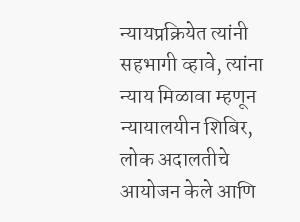न्यायप्रक्रियेत त्यांनी सहभागी व्हावे, त्यांना न्याय मिळावा म्हणून न्यायालयीन शिबिर, लोक अदालतीचे आयोजन केले आणि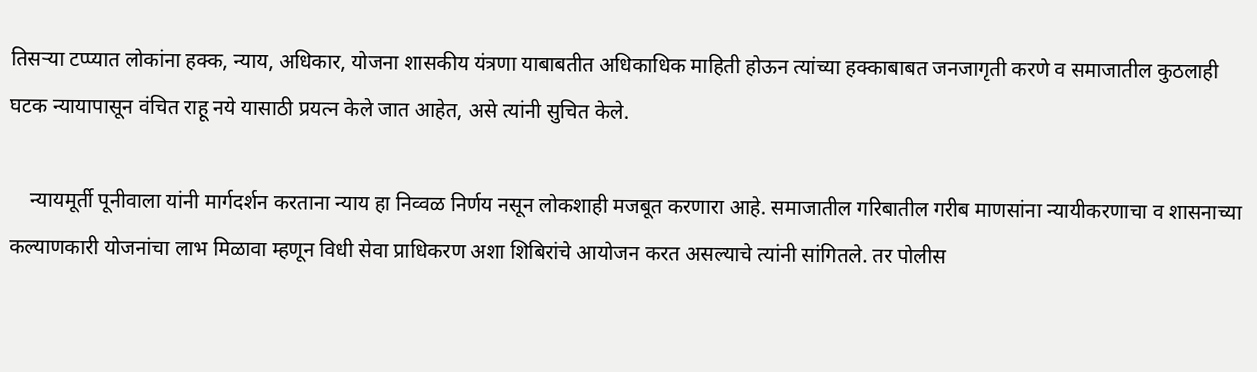तिसऱ्या टप्प्यात लोकांना हक्क, न्याय, अधिकार, योजना शासकीय यंत्रणा याबाबतीत अधिकाधिक माहिती होऊन त्यांच्या हक्काबाबत जनजागृती करणे व समाजातील कुठलाही घटक न्यायापासून वंचित राहू नये यासाठी प्रयत्न केले जात आहेत, असे त्यांनी सुचित केले.

    न्यायमूर्ती पूनीवाला यांनी मार्गदर्शन करताना न्याय हा निव्वळ निर्णय नसून लोकशाही मजबूत करणारा आहे. समाजातील गरिबातील गरीब माणसांना न्यायीकरणाचा व शासनाच्या कल्याणकारी योजनांचा लाभ मिळावा म्हणून विधी सेवा प्राधिकरण अशा शिबिरांचे आयोजन करत असल्याचे त्यांनी सांगितले. तर पोलीस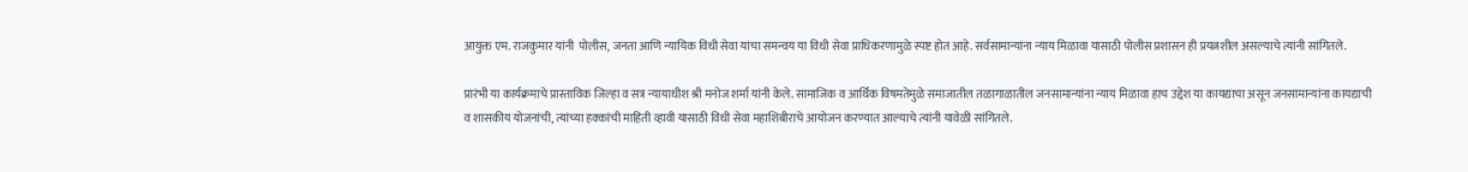आयुक्त एम. राजकुमार यांनी  पोलीस, जनता आणि न्यायिक विधी सेवा यांचा समन्वय या विधी सेवा प्राधिकरणामुळे स्पष्ट होत आहे. सर्वसामान्यांना न्याय मिळावा यासाठी पोलीस प्रशासन ही प्रयत्नशील असल्याचे त्यांनी सांगितले.

प्रारंभी या कार्यक्रमाचे प्रास्ताविक जिल्हा व सत्र न्यायाधीश श्री मनोज शर्मा यांनी केले. सामाजिक व आर्थिक विषमतेमुळे समाजातील तळागाळातील जनसामान्यांना न्याय मिळावा हाच उद्देश या कायद्याचा असून जनसामान्यांना कायद्याची व शासकीय योजनांची, त्यांच्या हक्कांची माहिती व्हावी यासाठी विधी सेवा महाशिबीराचे आयोजन करण्यात आल्याचे त्यांनी यावेळी सांगितले.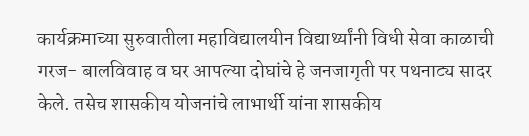कार्यक्रमाच्या सुरुवातीला महाविद्यालयीन विद्यार्थ्यांनी विधी सेवा काळाची गरज- बालविवाह व घर आपल्या दोघांचे हे जनजागृती पर पथनाट्य सादर केले. तसेच शासकीय योजनांचे लाभार्थी यांना शासकीय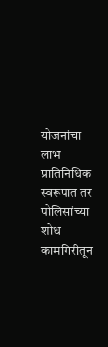योजनांचा लाभ प्रातिनिधिक स्वरूपात तर पोलिसांच्या शोध कामगिरीतून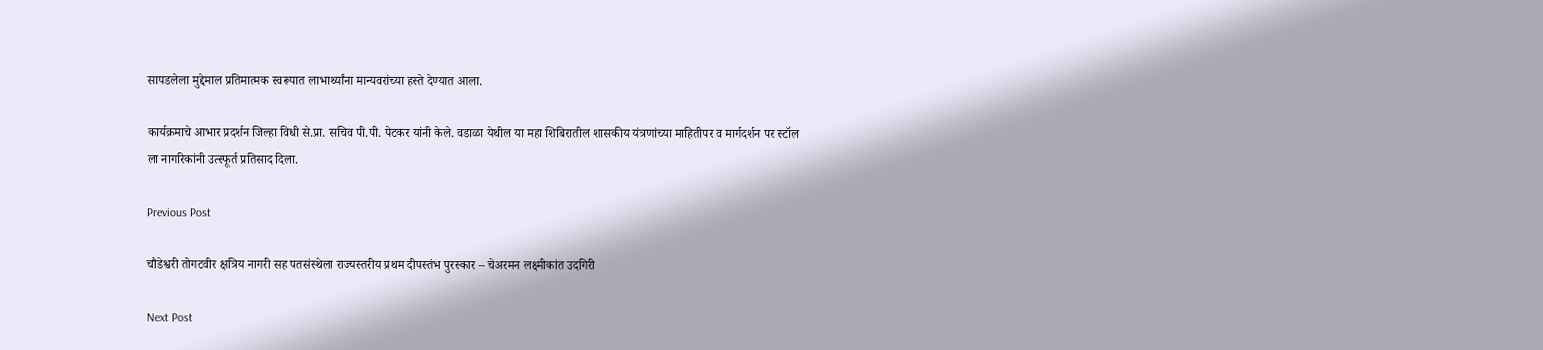सापडलेला मुद्देमाल प्रतिमात्मक स्वरूपात लाभार्थ्यांना मान्यवरांच्या हस्ते देण्यात आला.

कार्यक्रमाचे आभार प्रदर्शन जिल्हा विधी से.प्रा. सचिव पी.पी. पेटकर यांनी केले. वडाळा येथील या महा शिबिरातील शासकीय यंत्रणांच्या माहितीपर व मार्गदर्शन पर स्टॉल ला नागरिकांनी उत्स्फूर्त प्रतिसाद दिला.

Previous Post

चौडेश्वरी तोगटवीर क्षत्रिय नागरी सह पतसंस्थेला राज्यस्तरीय प्रथम दीपस्तंभ पुरस्कार – चेअरमन लक्ष्मीकांत उदगिरी

Next Post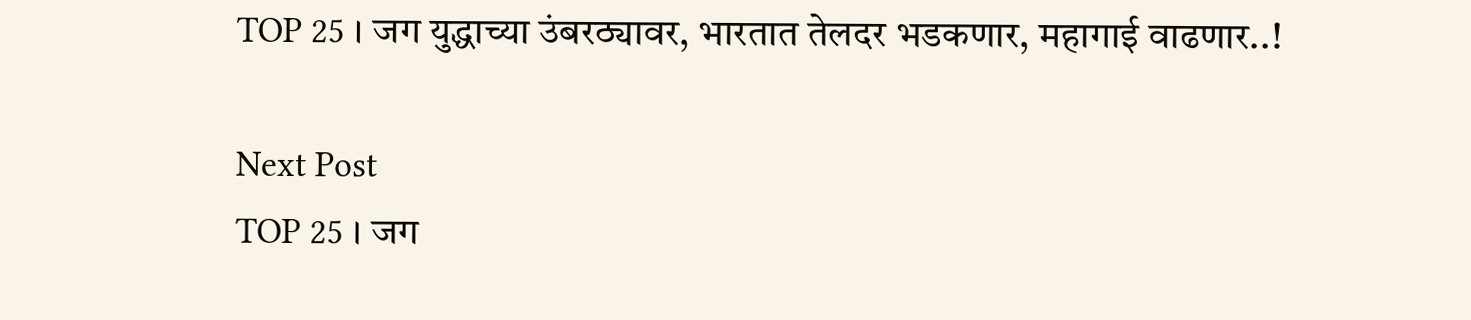TOP 25 । जग युद्धाच्या उंबरठ्यावर, भारतात तेलदर भडकणार, महागाई वाढणार..!

Next Post
TOP 25 । जग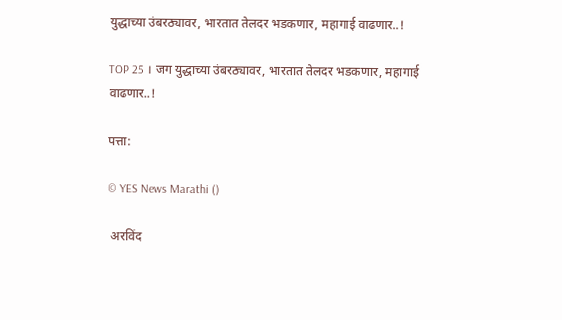युद्धाच्या उंबरठ्यावर, भारतात तेलदर भडकणार, महागाई वाढणार..!

TOP 25 । जग युद्धाच्या उंबरठ्यावर, भारतात तेलदर भडकणार, महागाई वाढणार..!

पत्ता:

© YES News Marathi ()

 अरविंद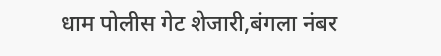धाम पोलीस गेट शेजारी,बंगला नंबर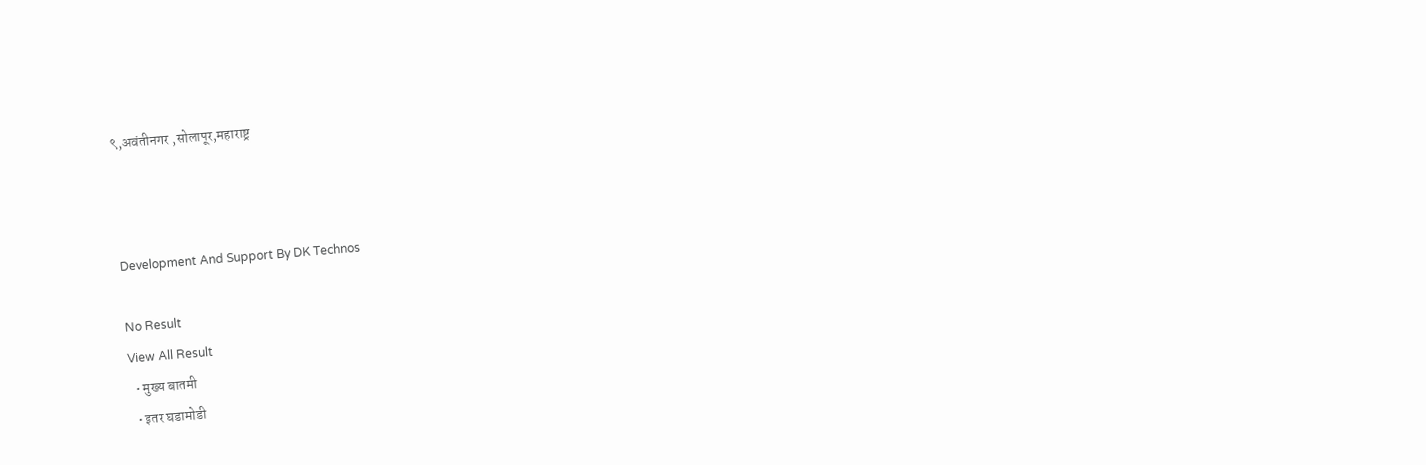९,अवंतीनगर ,सोलापूर,महाराष्ट्र



Development And Support By DK Technos

No Result
View All Result
  • मुख्य बातमी
  • इतर घडामोडी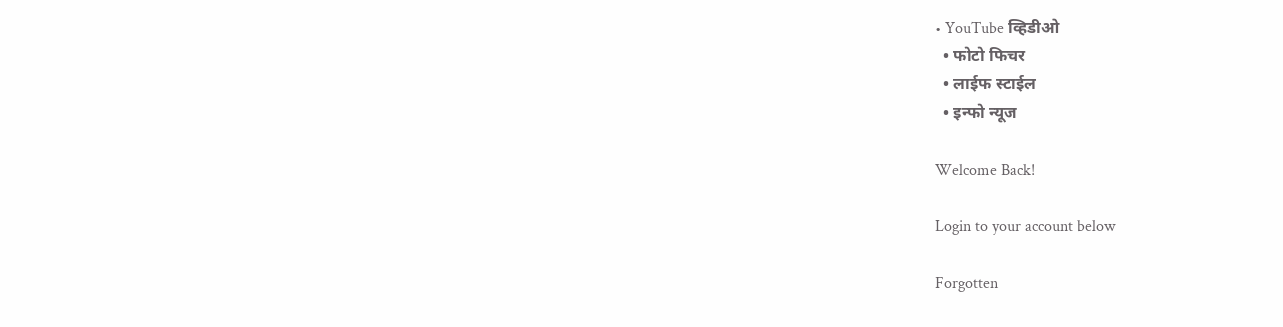• YouTube व्हिडीओ
  • फोटो फिचर
  • लाईफ स्टाईल
  • इन्फो न्यूज

Welcome Back!

Login to your account below

Forgotten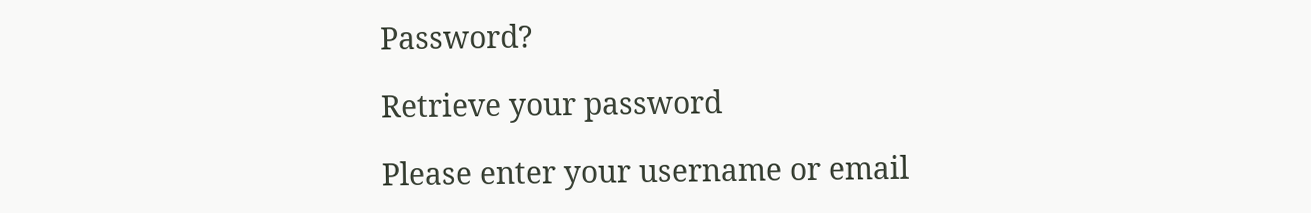Password?

Retrieve your password

Please enter your username or email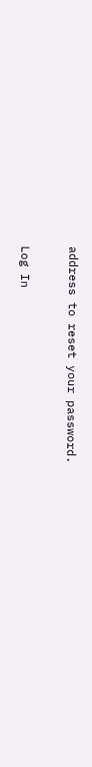address to reset your password.

Log In